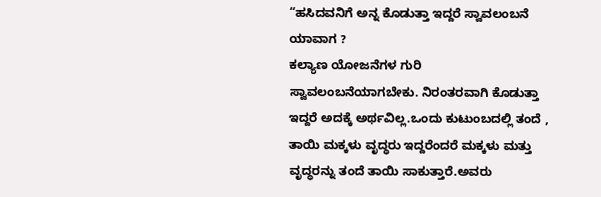“ಹಸಿದವನಿಗೆ ಅನ್ನ ಕೊಡುತ್ತಾ ಇದ್ದರೆ ಸ್ವಾವಲಂಬನೆ ಯಾವಾಗ ?
ಕಲ್ಯಾಣ ಯೋಜನೆಗಳ ಗುರಿ ಸ್ವಾವಲಂಬನೆಯಾಗಬೇಕು. ನಿರಂತರವಾಗಿ ಕೊಡುತ್ತಾ ಇದ್ದರೆ ಅದಕ್ಕೆ ಅರ್ಥವಿಲ್ಲ.ಒಂದು ಕುಟುಂಬದಲ್ಲಿ ತಂದೆ , ತಾಯಿ ಮಕ್ಕಳು ವೃದ್ಧರು ಇದ್ದರೆಂದರೆ ಮಕ್ಕಳು ಮತ್ತು ವೃದ್ಧರನ್ನು ತಂದೆ ತಾಯಿ ಸಾಕುತ್ತಾರೆ.ಅವರು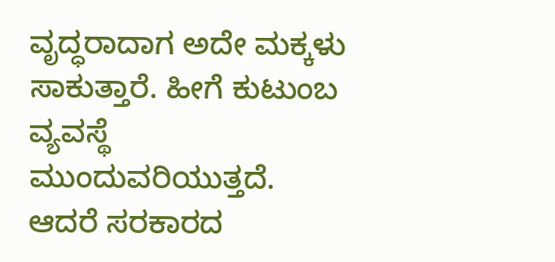ವೃದ್ಧರಾದಾಗ ಅದೇ ಮಕ್ಕಳು ಸಾಕುತ್ತಾರೆ. ಹೀಗೆ ಕುಟುಂಬ ವ್ಯವಸ್ಥೆ ಮುಂದುವರಿಯುತ್ತದೆ. ಆದರೆ ಸರಕಾರದ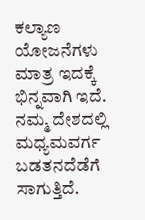ಕಲ್ಯಾಣ ಯೋಜನೆಗಳು ಮಾತ್ರ ಇದಕ್ಕೆ ಭಿನ್ನವಾಗಿ ಇದೆ. ನಮ್ಮ ದೇಶದಲ್ಲಿ ಮಧ್ಯಮವರ್ಗ ಬಡತನದೆಡೆಗೆ ಸಾಗುತ್ತಿದೆ.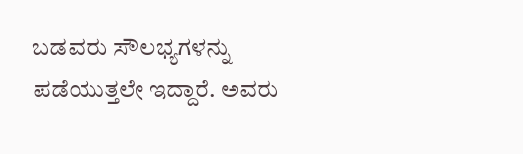ಬಡವರು ಸೌಲಭ್ಯಗಳನ್ನು ಪಡೆಯುತ್ತಲೇ ಇದ್ದಾರೆ. ಅವರು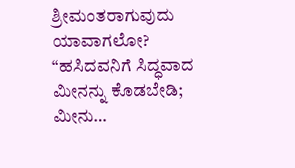ಶ್ರೀಮಂತರಾಗುವುದು ಯಾವಾಗಲೋ? “ಹಸಿದವನಿಗೆ ಸಿದ್ಧವಾದ ಮೀನನ್ನು ಕೊಡಬೇಡಿ; ಮೀನು…